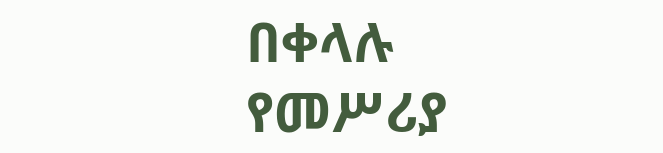በቀላሉ የመሥሪያ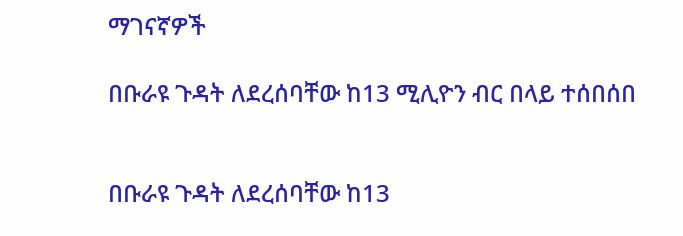ማገናኛዎች

በቡራዩ ጉዳት ለደረሰባቸው ከ13 ሚሊዮን ብር በላይ ተሰበሰበ


በቡራዩ ጉዳት ለደረሰባቸው ከ13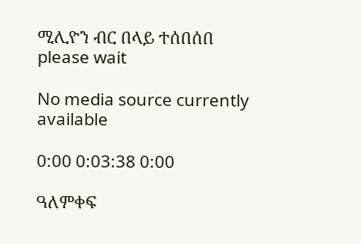ሚሊዮን ብር በላይ ተሰበሰበ
please wait

No media source currently available

0:00 0:03:38 0:00

ዓለምቀፍ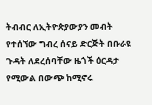ትብብር ለኢትዮጵያውያን መብት የተሰኘው ግብረ ሰናይ ድርጅት በቡራዩ ጉዳት ለደረሰባቸው ዜጎች ዕርዳታ የሚውል በውጭ ከሚኖሩ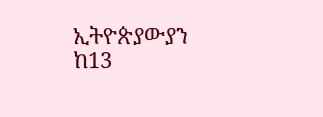ኢትዮጵያውያን ከ13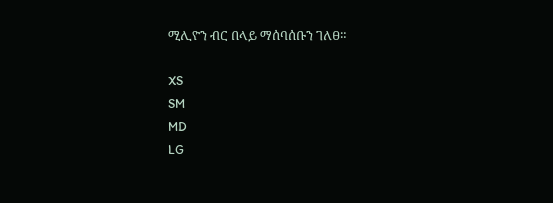ሚሊዮን ብር በላይ ማሰባሰቡን ገለፀ።

XS
SM
MD
LG